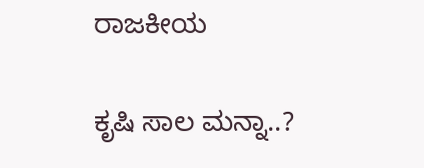ರಾಜಕೀಯ

ಕೃಷಿ ಸಾಲ ಮನ್ನಾ..?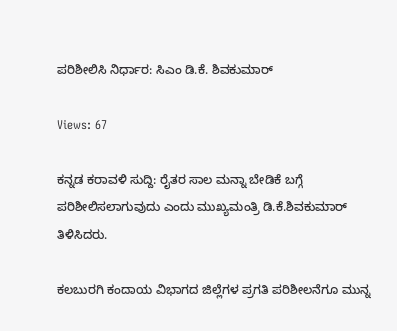ಪರಿಶೀಲಿಸಿ ನಿರ್ಧಾರ: ಸಿಎಂ ಡಿ.ಕೆ. ಶಿವಕುಮಾರ್

Views: 67

ಕನ್ನಡ ಕರಾವಳಿ ಸುದ್ದಿ: ರೈತರ ಸಾಲ ಮನ್ನಾ ಬೇಡಿಕೆ ಬಗ್ಗೆ ಪರಿಶೀಲಿಸಲಾಗುವುದು ಎಂದು ಮುಖ್ಯಮಂತ್ರಿ ಡಿ.ಕೆ.ಶಿವಕುಮಾರ್ ತಿಳಿಸಿದರು.

ಕಲಬುರಗಿ ಕಂದಾಯ ವಿಭಾಗದ ಜಿಲ್ಲೆಗಳ ಪ್ರಗತಿ ಪರಿಶೀಲನೆಗೂ ಮುನ್ನ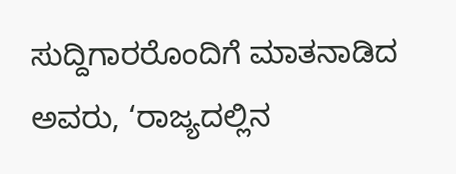ಸುದ್ದಿಗಾರರೊಂದಿಗೆ ಮಾತನಾಡಿದ ಅವರು, ‘ರಾಜ್ಯದಲ್ಲಿನ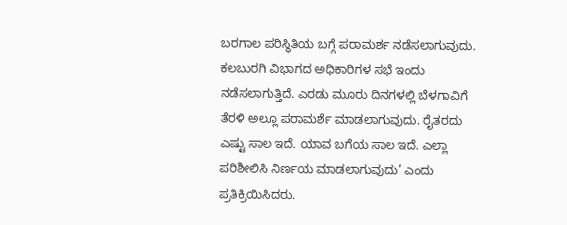ಬರಗಾಲ ಪರಿಸ್ಥಿತಿಯ ಬಗ್ಗೆ ಪರಾಮರ್ಶ ನಡೆಸಲಾಗುವುದು. ಕಲಬುರಗಿ ವಿಭಾಗದ ಅಧಿಕಾರಿಗಳ ಸಭೆ ಇಂದು ನಡೆಸಲಾಗುತ್ತಿದೆ. ಎರಡು ಮೂರು ದಿನಗಳಲ್ಲಿ ಬೆಳಗಾವಿಗೆ ತೆರಳಿ ಅಲ್ಲೂ ಪರಾಮರ್ಶೆ ಮಾಡಲಾಗುವುದು. ರೈತರದು ಎಷ್ಟು ಸಾಲ ಇದೆ. ಯಾವ ಬಗೆಯ ಸಾಲ ಇದೆ. ಎಲ್ಲಾ ಪರಿಶೀಲಿಸಿ ನಿರ್ಣಯ ಮಾಡಲಾಗುವುದು’ ಎಂದು ಪ್ರತಿಕ್ರಿಯಿಸಿದರು.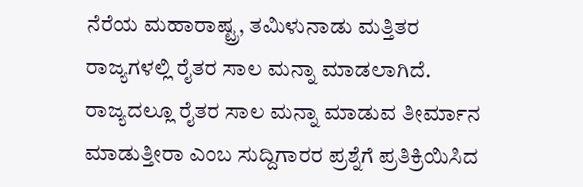ನೆರೆಯ ಮಹಾರಾಷ್ಟ್ರ, ತಮಿಳುನಾಡು ಮತ್ತಿತರ ರಾಜ್ಯಗಳಲ್ಲಿ ರೈತರ ಸಾಲ ಮನ್ನಾ ಮಾಡಲಾಗಿದೆ. ರಾಜ್ಯದಲ್ಲೂ ರೈತರ ಸಾಲ ಮನ್ನಾ ಮಾಡುವ ತೀರ್ಮಾನ ಮಾಡುತ್ತೀರಾ ಎಂಬ ಸುದ್ದಿಗಾರರ ಪ್ರಶ್ನೆಗೆ ಪ್ರತಿಕ್ರಿಯಿಸಿದ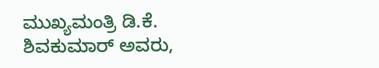ಮುಖ್ಯಮಂತ್ರಿ ಡಿ.ಕೆ. ಶಿವಕುಮಾರ್ ಅವರು,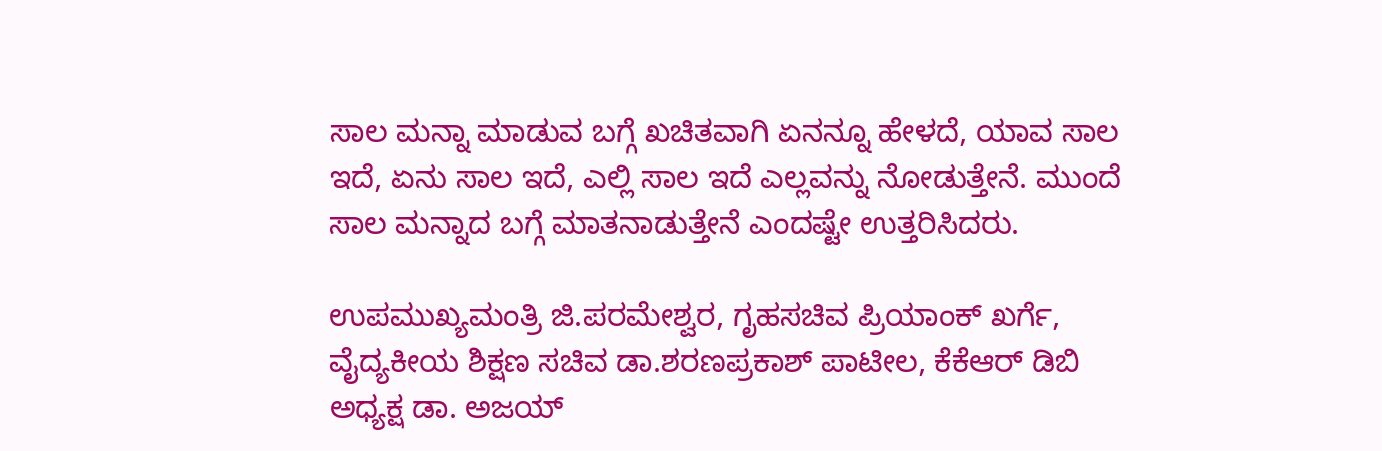ಸಾಲ ಮನ್ನಾ ಮಾಡುವ ಬಗ್ಗೆ ಖಚಿತವಾಗಿ ಏನನ್ನೂ ಹೇಳದೆ, ಯಾವ ಸಾಲ ಇದೆ, ಏನು ಸಾಲ ಇದೆ, ಎಲ್ಲಿ ಸಾಲ ಇದೆ ಎಲ್ಲವನ್ನು ನೋಡುತ್ತೇನೆ. ಮುಂದೆ ಸಾಲ ಮನ್ನಾದ ಬಗ್ಗೆ ಮಾತನಾಡುತ್ತೇನೆ ಎಂದಷ್ಟೇ ಉತ್ತರಿಸಿದರು.

ಉಪಮುಖ್ಯಮಂತ್ರಿ ಜಿ.ಪರಮೇಶ್ವರ, ಗೃಹಸಚಿವ ಪ್ರಿಯಾಂಕ್ ಖರ್ಗೆ, ವೈದ್ಯಕೀಯ ಶಿಕ್ಷಣ ‌ಸಚಿವ ಡಾ.ಶರಣಪ್ರಕಾಶ್ ಪಾಟೀಲ, ಕೆಕೆಆರ್ ಡಿಬಿ ಅಧ್ಯಕ್ಷ ಡಾ. ಅಜಯ್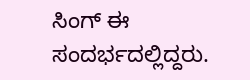ಸಿಂಗ್ ಈ ಸಂದರ್ಭದಲ್ಲಿದ್ದರು.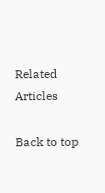Related Articles

Back to top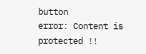button
error: Content is protected !!